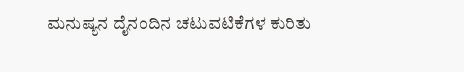ಮನುಷ್ಯನ ದೈನಂದಿನ ಚಟುವಟಿಕೆಗಳ ಕುರಿತು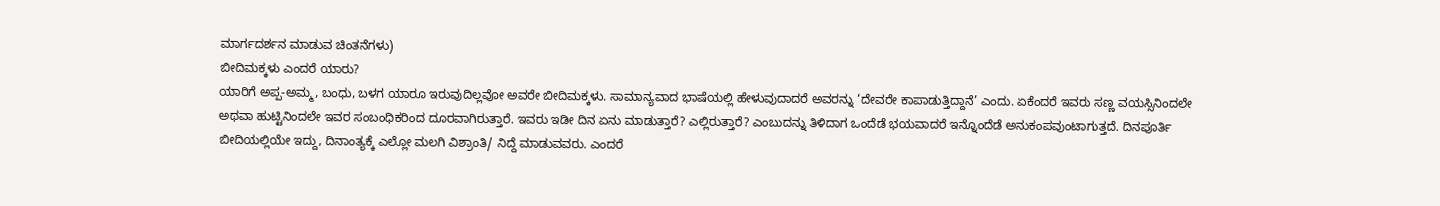ಮಾರ್ಗದರ್ಶನ ಮಾಡುವ ಚಿಂತನೆಗಳು)
ಬೀದಿಮಕ್ಕಳು ಎಂದರೆ ಯಾರು?
ಯಾರಿಗೆ ಅಪ್ಪ-ಅಮ್ಮ, ಬಂಧು, ಬಳಗ ಯಾರೂ ಇರುವುದಿಲ್ಲವೋ ಅವರೇ ಬೀದಿಮಕ್ಕಳು. ಸಾಮಾನ್ಯವಾದ ಭಾಷೆಯಲ್ಲಿ ಹೇಳುವುದಾದರೆ ಅವರನ್ನು ‘ದೇವರೇ ಕಾಪಾಡುತ್ತಿದ್ದಾನೆ’ ಎಂದು. ಏಕೆಂದರೆ ಇವರು ಸಣ್ಣ ವಯಸ್ಸಿನಿಂದಲೇ ಅಥವಾ ಹುಟ್ಟಿನಿಂದಲೇ ಇವರ ಸಂಬಂಧಿಕರಿಂದ ದೂರವಾಗಿರುತ್ತಾರೆ. ಇವರು ಇಡೀ ದಿನ ಏನು ಮಾಡುತ್ತಾರೆ? ಎಲ್ಲಿರುತ್ತಾರೆ? ಎಂಬುದನ್ನು ತಿಳಿದಾಗ ಒಂದೆಡೆ ಭಯವಾದರೆ ಇನ್ನೊಂದೆಡೆ ಅನುಕಂಪವುಂಟಾಗುತ್ತದೆ. ದಿನಪೂರ್ತಿ ಬೀದಿಯಲ್ಲಿಯೇ ಇದ್ದು, ದಿನಾಂತ್ಯಕ್ಕೆ ಎಲ್ಲೋ ಮಲಗಿ ವಿಶ್ರಾಂತಿ/ ನಿದ್ದೆ ಮಾಡುವವರು. ಎಂದರೆ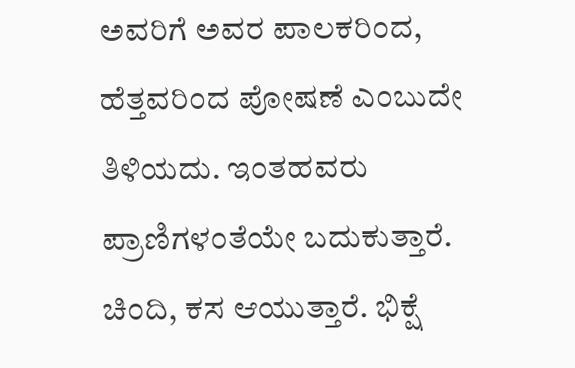ಅವರಿಗೆ ಅವರ ಪಾಲಕರಿಂದ, ಹೆತ್ತವರಿಂದ ಪೋಷಣೆ ಎಂಬುದೇ ತಿಳಿಯದು. ಇಂತಹವರು ಪ್ರಾಣಿಗಳಂತೆಯೇ ಬದುಕುತ್ತಾರೆ. ಚಿಂದಿ, ಕಸ ಆಯುತ್ತಾರೆ. ಭಿಕ್ಷೆ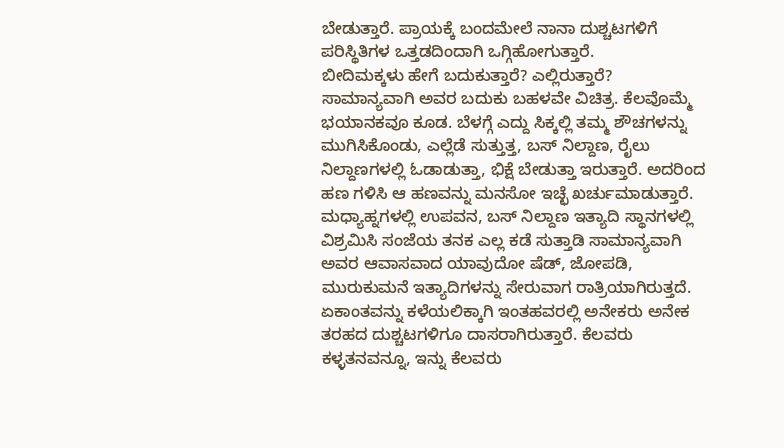ಬೇಡುತ್ತಾರೆ. ಪ್ರಾಯಕ್ಕೆ ಬಂದಮೇಲೆ ನಾನಾ ದುಶ್ಚಟಗಳಿಗೆ ಪರಿಸ್ಥಿತಿಗಳ ಒತ್ತಡದಿಂದಾಗಿ ಒಗ್ಗಿಹೋಗುತ್ತಾರೆ.
ಬೀದಿಮಕ್ಕಳು ಹೇಗೆ ಬದುಕುತ್ತಾರೆ? ಎಲ್ಲಿರುತ್ತಾರೆ?
ಸಾಮಾನ್ಯವಾಗಿ ಅವರ ಬದುಕು ಬಹಳವೇ ವಿಚಿತ್ರ. ಕೆಲವೊಮ್ಮೆ ಭಯಾನಕವೂ ಕೂಡ. ಬೆಳಗ್ಗೆ ಎದ್ದು ಸಿಕ್ಕಲ್ಲಿ ತಮ್ಮ ಶೌಚಗಳನ್ನು ಮುಗಿಸಿಕೊಂಡು, ಎಲ್ಲೆಡೆ ಸುತ್ತುತ್ತ, ಬಸ್ ನಿಲ್ದಾಣ, ರೈಲು ನಿಲ್ದಾಣಗಳಲ್ಲಿ ಓಡಾಡುತ್ತಾ, ಭಿಕ್ಷೆ ಬೇಡುತ್ತಾ ಇರುತ್ತಾರೆ. ಅದರಿಂದ ಹಣ ಗಳಿಸಿ ಆ ಹಣವನ್ನು ಮನಸೋ ಇಚ್ಛೆ ಖರ್ಚುಮಾಡುತ್ತಾರೆ. ಮಧ್ಯಾಹ್ನಗಳಲ್ಲಿ ಉಪವನ, ಬಸ್ ನಿಲ್ದಾಣ ಇತ್ಯಾದಿ ಸ್ಥಾನಗಳಲ್ಲಿ ವಿಶ್ರಮಿಸಿ ಸಂಜೆಯ ತನಕ ಎಲ್ಲ ಕಡೆ ಸುತ್ತಾಡಿ ಸಾಮಾನ್ಯವಾಗಿ ಅವರ ಆವಾಸವಾದ ಯಾವುದೋ ಷೆಡ್, ಜೋಪಡಿ, ಮುರುಕುಮನೆ ಇತ್ಯಾದಿಗಳನ್ನು ಸೇರುವಾಗ ರಾತ್ರಿಯಾಗಿರುತ್ತದೆ. ಏಕಾಂತವನ್ನು ಕಳೆಯಲಿಕ್ಕಾಗಿ ಇಂತಹವರಲ್ಲಿ ಅನೇಕರು ಅನೇಕ ತರಹದ ದುಶ್ಚಟಗಳಿಗೂ ದಾಸರಾಗಿರುತ್ತಾರೆ. ಕೆಲವರು ಕಳ್ಳತನವನ್ನೂ, ಇನ್ನು ಕೆಲವರು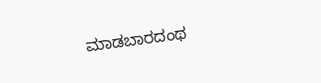ಮಾಡಬಾರದಂಥ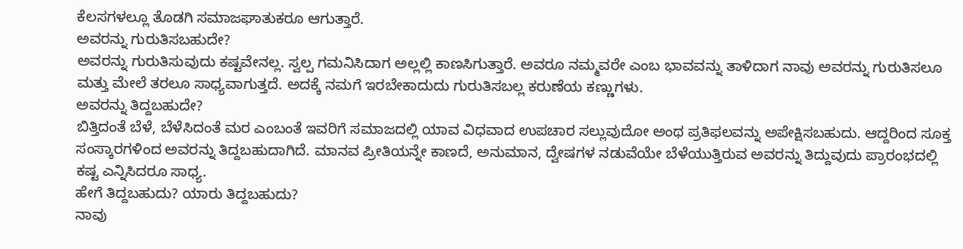ಕೆಲಸಗಳಲ್ಲೂ ತೊಡಗಿ ಸಮಾಜಘಾತುಕರೂ ಆಗುತ್ತಾರೆ.
ಅವರನ್ನು ಗುರುತಿಸಬಹುದೇ?
ಅವರನ್ನು ಗುರುತಿಸುವುದು ಕಷ್ಟವೇನಲ್ಲ. ಸ್ವಲ್ಪ ಗಮನಿಸಿದಾಗ ಅಲ್ಲಲ್ಲಿ ಕಾಣಸಿಗುತ್ತಾರೆ. ಅವರೂ ನಮ್ಮವರೇ ಎಂಬ ಭಾವವನ್ನು ತಾಳಿದಾಗ ನಾವು ಅವರನ್ನು ಗುರುತಿಸಲೂ ಮತ್ತು ಮೇಲೆ ತರಲೂ ಸಾಧ್ಯವಾಗುತ್ತದೆ. ಅದಕ್ಕೆ ನಮಗೆ ಇರಬೇಕಾದುದು ಗುರುತಿಸಬಲ್ಲ ಕರುಣೆಯ ಕಣ್ಣುಗಳು.
ಅವರನ್ನು ತಿದ್ದಬಹುದೇ?
ಬಿತ್ತಿದಂತೆ ಬೆಳೆ, ಬೆಳೆಸಿದಂತೆ ಮರ ಎಂಬಂತೆ ಇವರಿಗೆ ಸಮಾಜದಲ್ಲಿ ಯಾವ ವಿಧವಾದ ಉಪಚಾರ ಸಲ್ಲುವುದೋ ಅಂಥ ಪ್ರತಿಫಲವನ್ನು ಅಪೇಕ್ಷಿಸಬಹುದು. ಆದ್ದರಿಂದ ಸೂಕ್ತ ಸಂಸ್ಕಾರಗಳಿಂದ ಅವರನ್ನು ತಿದ್ದಬಹುದಾಗಿದೆ. ಮಾನವ ಪ್ರೀತಿಯನ್ನೇ ಕಾಣದೆ, ಅನುಮಾನ, ದ್ವೇಷಗಳ ನಡುವೆಯೇ ಬೆಳೆಯುತ್ತಿರುವ ಅವರನ್ನು ತಿದ್ದುವುದು ಪ್ರಾರಂಭದಲ್ಲಿ ಕಷ್ಟ ಎನ್ನಿಸಿದರೂ ಸಾಧ್ಯ.
ಹೇಗೆ ತಿದ್ದಬಹುದು? ಯಾರು ತಿದ್ದಬಹುದು?
ನಾವು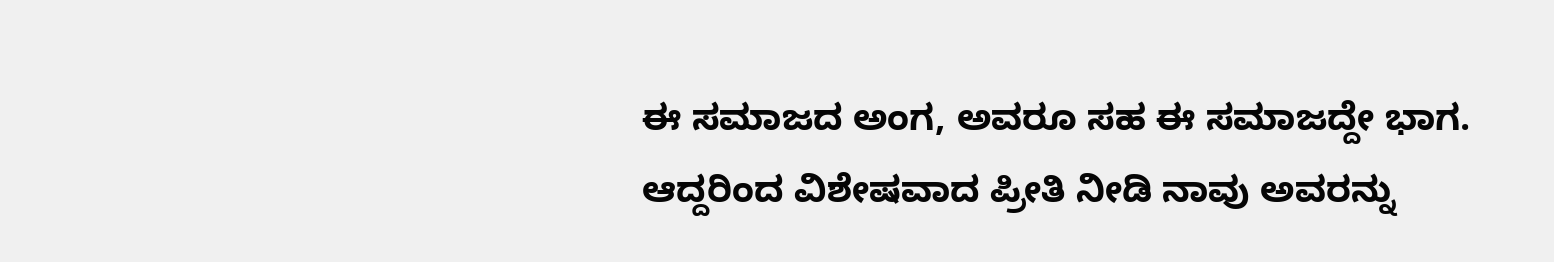ಈ ಸಮಾಜದ ಅಂಗ, ಅವರೂ ಸಹ ಈ ಸಮಾಜದ್ದೇ ಭಾಗ. ಆದ್ದರಿಂದ ವಿಶೇಷವಾದ ಪ್ರೀತಿ ನೀಡಿ ನಾವು ಅವರನ್ನು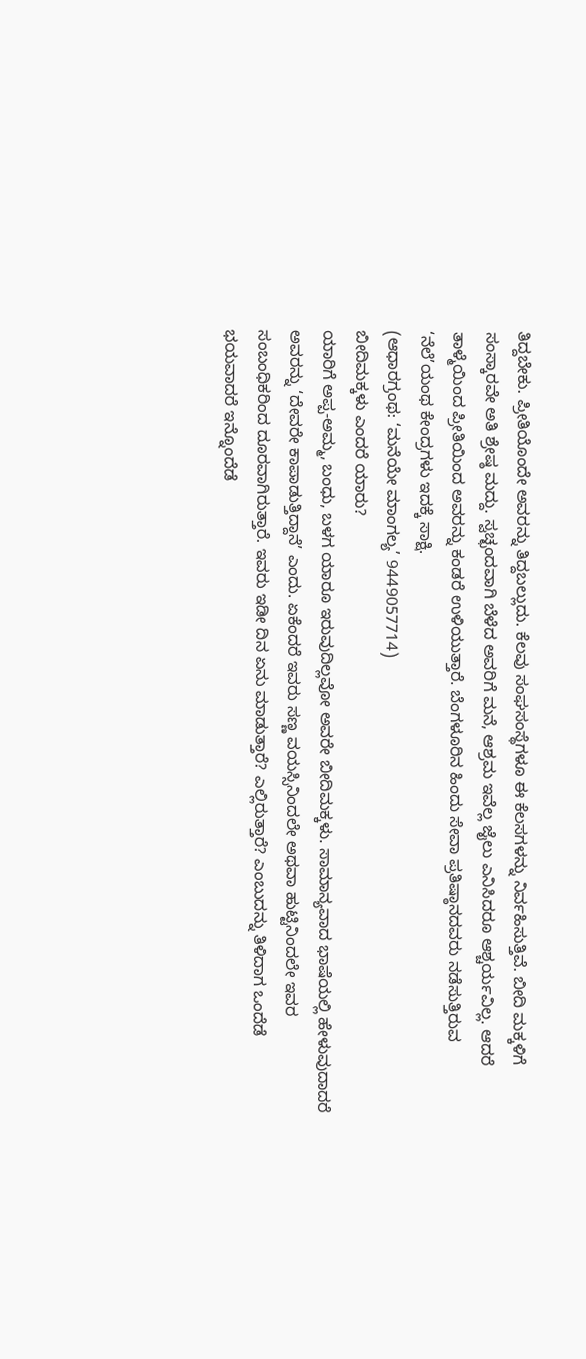ತಿದ್ದಬೇಕು. ಪ್ರೀತಿಯೊಂದೇ ಅವರನ್ನು ತಿದ್ದಬಲ್ಲುದು. ಕೆಲವು ಸಂಘಸಂಸ್ಥೆಗಳೂ ಈ ಕೆಲಸಗಳನ್ನು ನಿರ್ವಹಿಸುತ್ತಿವೆ. ಬೀದಿ ಮಕ್ಕಳಿಗೆ ಸಂಸ್ಕಾರವೇ ಅತಿ ಶ್ರೇಷ್ಠ ಮದ್ದು. ಸ್ವಚ್ಛಂದವಾಗಿ ಬೆಳೆದ ಅವರಿಗೆ ಮನೆ, ಆಶ್ರಮ ಇವೆಲ್ಲ ಜೈಲು ಎನಿಸಿದರೂ ಆಶ್ಚರ್ಯವಿಲ್ಲ. ಆದರೆ ತಾಳ್ಮೆಯಿಂದ ಪ್ರೀತಿಯಿಂದ ಅವರನ್ನು ಕಂಡರೆ ಉಳಿಯುತ್ತಾರೆ. ಬೆಂಗಳೂರಿನ ಹಿಂದು ಸೇವಾ ಪ್ರತಿಷ್ಠಾನದವರು ನಡೆಸುತ್ತಿರುವ ‘ನೆಲೆ’ಯಂಥ ಕೇಂದ್ರಗಳು ಇದಕ್ಕೆ ಸಾಕ್ಷಿ.
(ಆಧಾರಗ್ರಂಥ: ‘ಮನೆಯೇ ಮಾಂಗಲ್ಯ’ 9449057714)
ಬೀದಿಮಕ್ಕಳು ಎಂದರೆ ಯಾರು?
ಯಾರಿಗೆ ಅಪ್ಪ-ಅಮ್ಮ, ಬಂಧು, ಬಳಗ ಯಾರೂ ಇರುವುದಿಲ್ಲವೋ ಅವರೇ ಬೀದಿಮಕ್ಕಳು. ಸಾಮಾನ್ಯವಾದ ಭಾಷೆಯಲ್ಲಿ ಹೇಳುವುದಾದರೆ ಅವರನ್ನು ‘ದೇವರೇ ಕಾಪಾಡುತ್ತಿದ್ದಾನೆ’ ಎಂದು. ಏಕೆಂದರೆ ಇವರು ಸಣ್ಣ ವಯಸ್ಸಿನಿಂದಲೇ ಅಥವಾ ಹುಟ್ಟಿನಿಂದಲೇ ಇವರ ಸಂಬಂಧಿಕರಿಂದ ದೂರವಾಗಿರುತ್ತಾರೆ. ಇವರು ಇಡೀ ದಿನ ಏನು ಮಾಡುತ್ತಾರೆ? ಎಲ್ಲಿರುತ್ತಾರೆ? ಎಂಬುದನ್ನು ತಿಳಿದಾಗ ಒಂದೆಡೆ ಭಯವಾದರೆ ಇನ್ನೊಂದೆಡೆ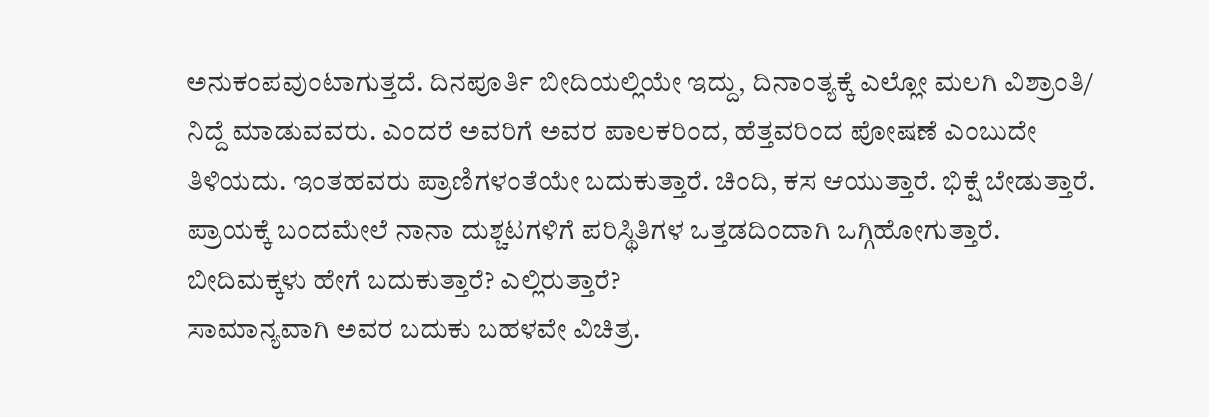ಅನುಕಂಪವುಂಟಾಗುತ್ತದೆ. ದಿನಪೂರ್ತಿ ಬೀದಿಯಲ್ಲಿಯೇ ಇದ್ದು, ದಿನಾಂತ್ಯಕ್ಕೆ ಎಲ್ಲೋ ಮಲಗಿ ವಿಶ್ರಾಂತಿ/ ನಿದ್ದೆ ಮಾಡುವವರು. ಎಂದರೆ ಅವರಿಗೆ ಅವರ ಪಾಲಕರಿಂದ, ಹೆತ್ತವರಿಂದ ಪೋಷಣೆ ಎಂಬುದೇ ತಿಳಿಯದು. ಇಂತಹವರು ಪ್ರಾಣಿಗಳಂತೆಯೇ ಬದುಕುತ್ತಾರೆ. ಚಿಂದಿ, ಕಸ ಆಯುತ್ತಾರೆ. ಭಿಕ್ಷೆ ಬೇಡುತ್ತಾರೆ. ಪ್ರಾಯಕ್ಕೆ ಬಂದಮೇಲೆ ನಾನಾ ದುಶ್ಚಟಗಳಿಗೆ ಪರಿಸ್ಥಿತಿಗಳ ಒತ್ತಡದಿಂದಾಗಿ ಒಗ್ಗಿಹೋಗುತ್ತಾರೆ.
ಬೀದಿಮಕ್ಕಳು ಹೇಗೆ ಬದುಕುತ್ತಾರೆ? ಎಲ್ಲಿರುತ್ತಾರೆ?
ಸಾಮಾನ್ಯವಾಗಿ ಅವರ ಬದುಕು ಬಹಳವೇ ವಿಚಿತ್ರ.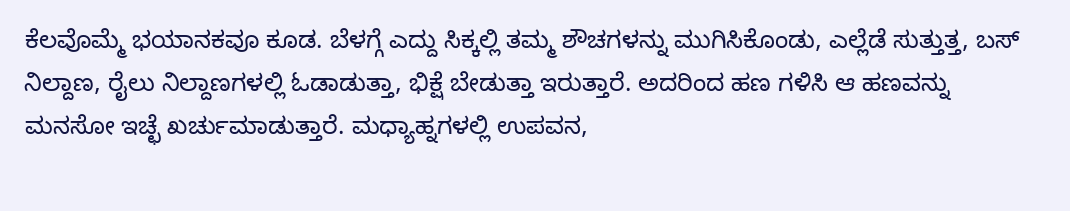ಕೆಲವೊಮ್ಮೆ ಭಯಾನಕವೂ ಕೂಡ. ಬೆಳಗ್ಗೆ ಎದ್ದು ಸಿಕ್ಕಲ್ಲಿ ತಮ್ಮ ಶೌಚಗಳನ್ನು ಮುಗಿಸಿಕೊಂಡು, ಎಲ್ಲೆಡೆ ಸುತ್ತುತ್ತ, ಬಸ್ ನಿಲ್ದಾಣ, ರೈಲು ನಿಲ್ದಾಣಗಳಲ್ಲಿ ಓಡಾಡುತ್ತಾ, ಭಿಕ್ಷೆ ಬೇಡುತ್ತಾ ಇರುತ್ತಾರೆ. ಅದರಿಂದ ಹಣ ಗಳಿಸಿ ಆ ಹಣವನ್ನು ಮನಸೋ ಇಚ್ಛೆ ಖರ್ಚುಮಾಡುತ್ತಾರೆ. ಮಧ್ಯಾಹ್ನಗಳಲ್ಲಿ ಉಪವನ,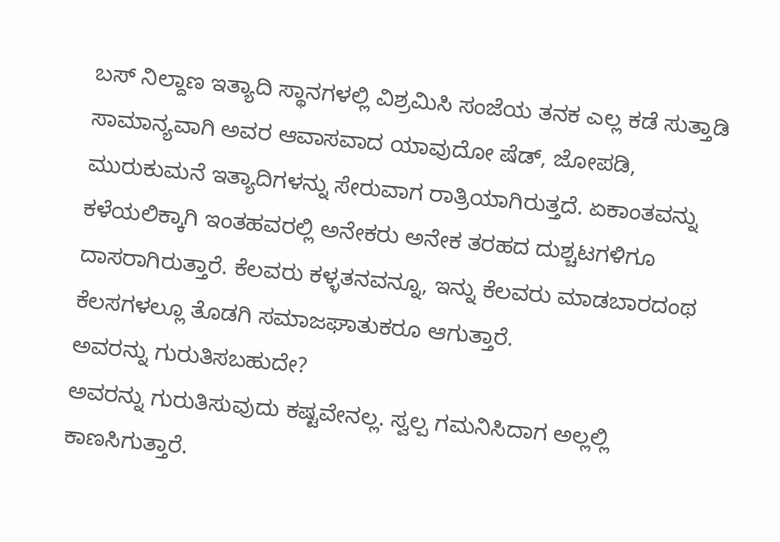ಬಸ್ ನಿಲ್ದಾಣ ಇತ್ಯಾದಿ ಸ್ಥಾನಗಳಲ್ಲಿ ವಿಶ್ರಮಿಸಿ ಸಂಜೆಯ ತನಕ ಎಲ್ಲ ಕಡೆ ಸುತ್ತಾಡಿ ಸಾಮಾನ್ಯವಾಗಿ ಅವರ ಆವಾಸವಾದ ಯಾವುದೋ ಷೆಡ್, ಜೋಪಡಿ, ಮುರುಕುಮನೆ ಇತ್ಯಾದಿಗಳನ್ನು ಸೇರುವಾಗ ರಾತ್ರಿಯಾಗಿರುತ್ತದೆ. ಏಕಾಂತವನ್ನು ಕಳೆಯಲಿಕ್ಕಾಗಿ ಇಂತಹವರಲ್ಲಿ ಅನೇಕರು ಅನೇಕ ತರಹದ ದುಶ್ಚಟಗಳಿಗೂ ದಾಸರಾಗಿರುತ್ತಾರೆ. ಕೆಲವರು ಕಳ್ಳತನವನ್ನೂ, ಇನ್ನು ಕೆಲವರು ಮಾಡಬಾರದಂಥ ಕೆಲಸಗಳಲ್ಲೂ ತೊಡಗಿ ಸಮಾಜಘಾತುಕರೂ ಆಗುತ್ತಾರೆ.
ಅವರನ್ನು ಗುರುತಿಸಬಹುದೇ?
ಅವರನ್ನು ಗುರುತಿಸುವುದು ಕಷ್ಟವೇನಲ್ಲ. ಸ್ವಲ್ಪ ಗಮನಿಸಿದಾಗ ಅಲ್ಲಲ್ಲಿ ಕಾಣಸಿಗುತ್ತಾರೆ.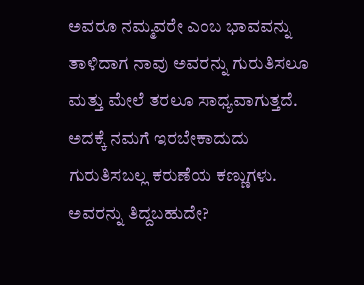ಅವರೂ ನಮ್ಮವರೇ ಎಂಬ ಭಾವವನ್ನು ತಾಳಿದಾಗ ನಾವು ಅವರನ್ನು ಗುರುತಿಸಲೂ ಮತ್ತು ಮೇಲೆ ತರಲೂ ಸಾಧ್ಯವಾಗುತ್ತದೆ. ಅದಕ್ಕೆ ನಮಗೆ ಇರಬೇಕಾದುದು ಗುರುತಿಸಬಲ್ಲ ಕರುಣೆಯ ಕಣ್ಣುಗಳು.
ಅವರನ್ನು ತಿದ್ದಬಹುದೇ?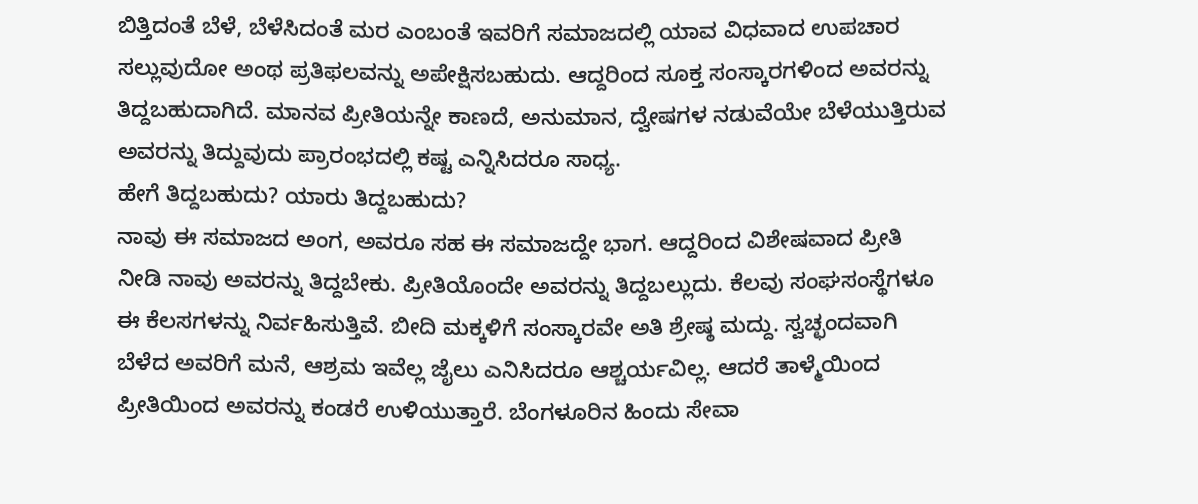ಬಿತ್ತಿದಂತೆ ಬೆಳೆ, ಬೆಳೆಸಿದಂತೆ ಮರ ಎಂಬಂತೆ ಇವರಿಗೆ ಸಮಾಜದಲ್ಲಿ ಯಾವ ವಿಧವಾದ ಉಪಚಾರ ಸಲ್ಲುವುದೋ ಅಂಥ ಪ್ರತಿಫಲವನ್ನು ಅಪೇಕ್ಷಿಸಬಹುದು. ಆದ್ದರಿಂದ ಸೂಕ್ತ ಸಂಸ್ಕಾರಗಳಿಂದ ಅವರನ್ನು ತಿದ್ದಬಹುದಾಗಿದೆ. ಮಾನವ ಪ್ರೀತಿಯನ್ನೇ ಕಾಣದೆ, ಅನುಮಾನ, ದ್ವೇಷಗಳ ನಡುವೆಯೇ ಬೆಳೆಯುತ್ತಿರುವ ಅವರನ್ನು ತಿದ್ದುವುದು ಪ್ರಾರಂಭದಲ್ಲಿ ಕಷ್ಟ ಎನ್ನಿಸಿದರೂ ಸಾಧ್ಯ.
ಹೇಗೆ ತಿದ್ದಬಹುದು? ಯಾರು ತಿದ್ದಬಹುದು?
ನಾವು ಈ ಸಮಾಜದ ಅಂಗ, ಅವರೂ ಸಹ ಈ ಸಮಾಜದ್ದೇ ಭಾಗ. ಆದ್ದರಿಂದ ವಿಶೇಷವಾದ ಪ್ರೀತಿ ನೀಡಿ ನಾವು ಅವರನ್ನು ತಿದ್ದಬೇಕು. ಪ್ರೀತಿಯೊಂದೇ ಅವರನ್ನು ತಿದ್ದಬಲ್ಲುದು. ಕೆಲವು ಸಂಘಸಂಸ್ಥೆಗಳೂ ಈ ಕೆಲಸಗಳನ್ನು ನಿರ್ವಹಿಸುತ್ತಿವೆ. ಬೀದಿ ಮಕ್ಕಳಿಗೆ ಸಂಸ್ಕಾರವೇ ಅತಿ ಶ್ರೇಷ್ಠ ಮದ್ದು. ಸ್ವಚ್ಛಂದವಾಗಿ ಬೆಳೆದ ಅವರಿಗೆ ಮನೆ, ಆಶ್ರಮ ಇವೆಲ್ಲ ಜೈಲು ಎನಿಸಿದರೂ ಆಶ್ಚರ್ಯವಿಲ್ಲ. ಆದರೆ ತಾಳ್ಮೆಯಿಂದ ಪ್ರೀತಿಯಿಂದ ಅವರನ್ನು ಕಂಡರೆ ಉಳಿಯುತ್ತಾರೆ. ಬೆಂಗಳೂರಿನ ಹಿಂದು ಸೇವಾ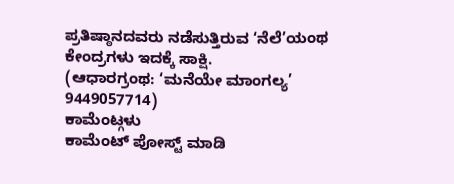ಪ್ರತಿಷ್ಠಾನದವರು ನಡೆಸುತ್ತಿರುವ ‘ನೆಲೆ’ಯಂಥ ಕೇಂದ್ರಗಳು ಇದಕ್ಕೆ ಸಾಕ್ಷಿ.
(ಆಧಾರಗ್ರಂಥ: ‘ಮನೆಯೇ ಮಾಂಗಲ್ಯ’ 9449057714)
ಕಾಮೆಂಟ್ಗಳು
ಕಾಮೆಂಟ್ ಪೋಸ್ಟ್ ಮಾಡಿ